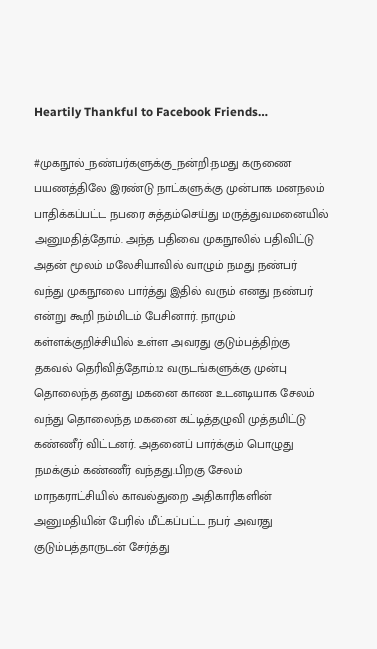Heartily Thankful to Facebook Friends…

#முகநூல்_நண்பர்களுக்கு_நன்றி:நமது கருணை பயணத்திலே இரண்டு நாட்களுக்கு முன்பாக மனநலம் பாதிக்கப்பட்ட நபரை சுத்தம்செய்து மருத்துவமனையில் அனுமதித்தோம். அந்த பதிவை முகநூலில் பதிவிட்டு அதன் மூலம் மலேசியாவில் வாழும் நமது நண்பர் வந்து முகநூலை பார்த்து இதில் வரும் எனது நண்பர் என்று கூறி நம்மிடம் பேசினார். நாமும் கள்ளக்குறிச்சியில் உள்ள அவரது குடும்பத்திற்கு தகவல் தெரிவித்தோம்.12 வருடங்களுக்கு முன்பு தொலைந்த தனது மகனை காண உடனடியாக சேலம் வந்து தொலைந்த மகனை கட்டித்தழுவி முத்தமிட்டு கண்ணீர் விட்டனர். அதனைப் பார்க்கும் பொழுது நமக்கும் கண்ணீர் வந்தது.பிறகு சேலம் மாநகராட்சியில் காவல்துறை அதிகாரிகளின் அனுமதியின் பேரில் மீட்கப்பட்ட நபர் அவரது குடும்பத்தாருடன் சேர்த்து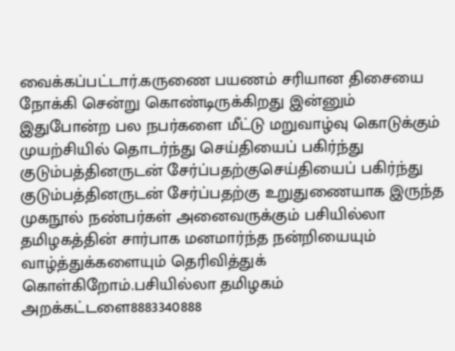வைக்கப்பட்டார்.கருணை பயணம் சரியான திசையை நோக்கி சென்று கொண்டிருக்கிறது இன்னும் இதுபோன்ற பல நபர்களை மீட்டு மறுவாழ்வு கொடுக்கும் முயற்சியில் தொடர்ந்து செய்தியைப் பகிர்ந்து குடும்பத்தினருடன் சேர்ப்பதற்குசெய்தியைப் பகிர்ந்து குடும்பத்தினருடன் சேர்ப்பதற்கு உறுதுணையாக இருந்த முகநூல் நண்பர்கள் அனைவருக்கும் பசியில்லா தமிழகத்தின் சார்பாக மனமார்ந்த நன்றியையும் வாழ்த்துக்களையும் தெரிவித்துக் கொள்கிறோம்.பசியில்லா தமிழகம் அறக்கட்டளை8883340888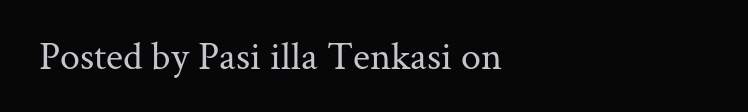Posted by Pasi illa Tenkasi on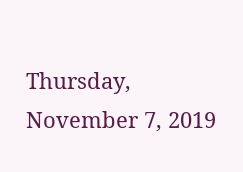Thursday, November 7, 2019